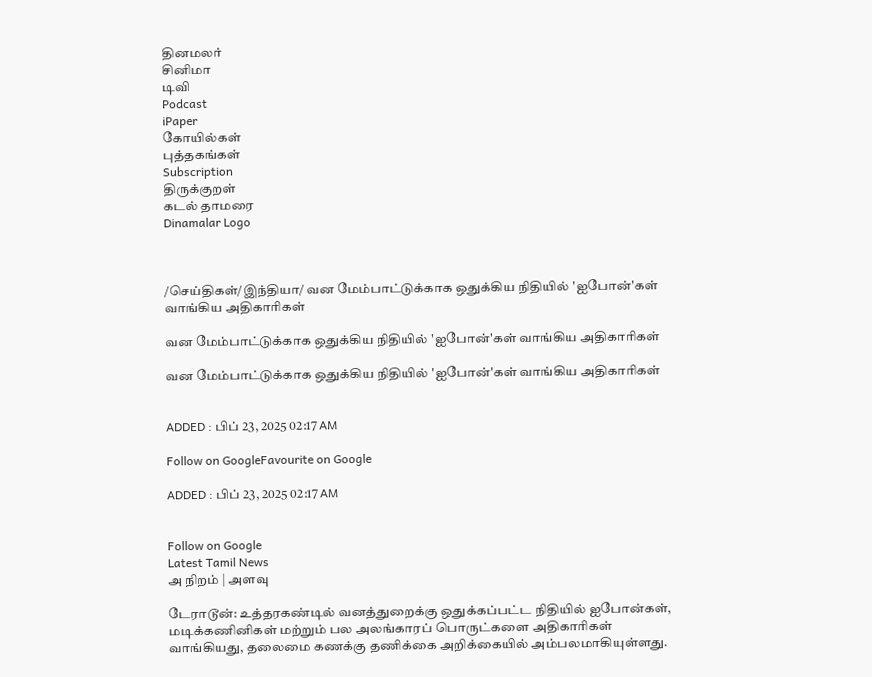தினமலர்
சினிமா
டிவி
Podcast
iPaper
கோயில்கள்
புத்தகங்கள்
Subscription
திருக்குறள்
கடல் தாமரை
Dinamalar Logo



/செய்திகள்/இந்தியா/ வன மேம்பாட்டுக்காக ஒதுக்கிய நிதியில் 'ஐபோன்'கள் வாங்கிய அதிகாரிகள்

வன மேம்பாட்டுக்காக ஒதுக்கிய நிதியில் 'ஐபோன்'கள் வாங்கிய அதிகாரிகள்

வன மேம்பாட்டுக்காக ஒதுக்கிய நிதியில் 'ஐபோன்'கள் வாங்கிய அதிகாரிகள்


ADDED : பிப் 23, 2025 02:17 AM

Follow on GoogleFavourite on Google

ADDED : பிப் 23, 2025 02:17 AM


Follow on Google
Latest Tamil News
அ நிறம் | அளவு

டேராடூன்: உத்தரகண்டில் வனத்துறைக்கு ஒதுக்கப்பட்ட நிதியில் ஐபோன்கள், மடிக்கணினிகள் மற்றும் பல அலங்காரப் பொருட்களை அதிகாரிகள் வாங்கியது, தலைமை கணக்கு தணிக்கை அறிக்கையில் அம்பலமாகியுள்ளது.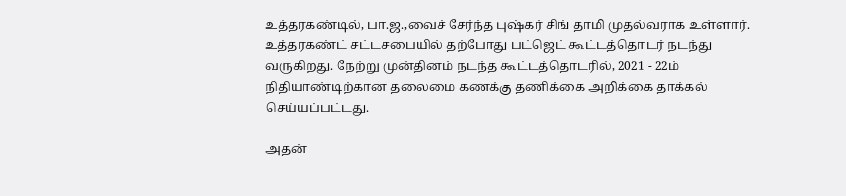உத்தரகண்டில், பா.ஜ.,வைச் சேர்ந்த புஷ்கர் சிங் தாமி முதல்வராக உள்ளார். உத்தரகண்ட் சட்டசபையில் தற்போது பட்ஜெட் கூட்டத்தொடர் நடந்து வருகிறது. நேற்று முன்தினம் நடந்த கூட்டத்தொடரில், 2021 - 22ம் நிதியாண்டிற்கான தலைமை கணக்கு தணிக்கை அறிக்கை தாக்கல் செய்யப்பட்டது.

அதன்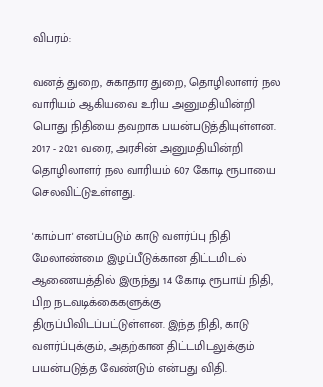விபரம்:

வனத் துறை, சுகாதார துறை, தொழிலாளர் நல வாரியம் ஆகியவை உரிய அனுமதியின்றி பொது நிதியை தவறாக பயன்படுத்தியுள்ளன. 2017 - 2021 வரை, அரசின் அனுமதியின்றி தொழிலாளர் நல வாரியம் 607 கோடி ரூபாயை செலவிட்டுஉள்ளது.

'காம்பா' எனப்படும் காடு வளர்ப்பு நிதி மேலாண்மை இழப்பீடுக்கான திட்டமிடல் ஆணையத்தில் இருந்து 14 கோடி ரூபாய் நிதி, பிற நடவடிக்கைகளுக்கு திருப்பிவிடப்பட்டுள்ளன. இந்த நிதி, காடு வளர்ப்புக்கும், அதற்கான திட்டமிடலுக்கும் பயன்படுத்த வேண்டும் என்பது விதி.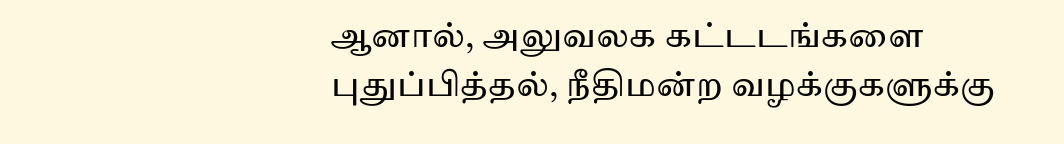ஆனால், அலுவலக கட்டடங்களை புதுப்பித்தல், நீதிமன்ற வழக்குகளுக்கு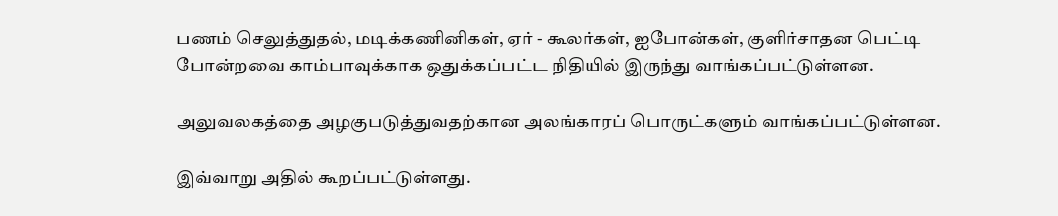பணம் செலுத்துதல், மடிக்கணினிகள், ஏர் - கூலர்கள், ஐபோன்கள், குளிர்சாதன பெட்டி போன்றவை காம்பாவுக்காக ஒதுக்கப்பட்ட நிதியில் இருந்து வாங்கப்பட்டுள்ளன.

அலுவலகத்தை அழகுபடுத்துவதற்கான அலங்காரப் பொருட்களும் வாங்கப்பட்டுள்ளன.

இவ்வாறு அதில் கூறப்பட்டுள்ளது.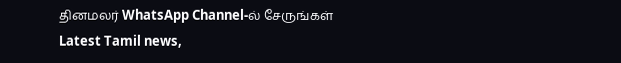தினமலர் WhatsApp Channel-ல் சேருங்கள்
Latest Tamil news,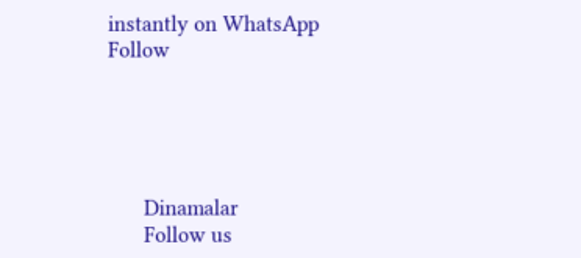instantly on WhatsApp
Follow





      Dinamalar
      Follow us